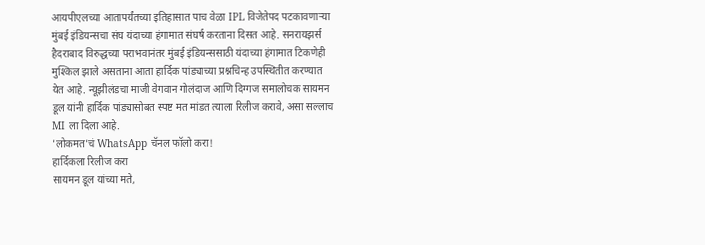आयपीएलच्या आतापर्यंतच्या इतिहासात पाच वेळा IPL विजेतेपद पटकावणाऱ्या मुंबई इंडियन्सचा संघ यंदाच्या हंगामात संघर्ष करताना दिसत आहे. सनरायझर्स हैदराबाद विरुद्धच्या पराभवानंतर मुंबई इंडियन्ससाठी यंदाच्या हंगामात टिकणेही मुश्किल झाले असताना आता हार्दिक पांड्याच्या प्रश्नचिन्ह उपस्थितीत करण्यात येत आहे. न्यूझीलंडचा माजी वेगवान गोलंदाज आणि दिग्गज समालोचक सायमन डूल यांनी हार्दिक पांड्यासोबत स्पष्ट मत मांडत त्याला रिलीज करावे, असा सल्लाच MI ला दिला आहे.
'लोकमत'चं WhatsApp चॅनल फॉलो करा!
हार्दिकला रिलीज करा
सायमन डूल यांच्या मते,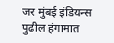जर मुंबई इंडियन्स पुढील हंगामात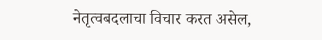नेतृत्वबदलाचा विचार करत असेल,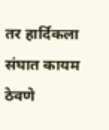तर हार्दिकला संघात कायम ठेवणे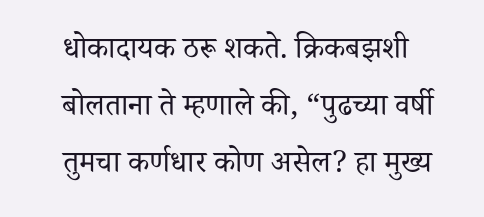धोकादायक ठरू शकते. क्रिकबझशी बोलताना ते म्हणाले की, “पुढच्या वर्षी तुमचा कर्णधार कोण असेल? हा मुख्य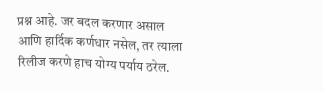प्रश्न आहे. जर बदल करणार असाल आणि हार्दिक कर्णधार नसेल, तर त्याला रिलीज करणे हाच योग्य पर्याय ठरेल.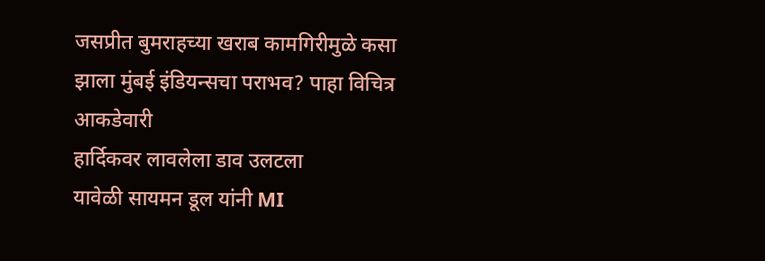जसप्रीत बुमराहच्या खराब कामगिरीमुळे कसा झाला मुंबई इंडियन्सचा पराभव? पाहा विचित्र आकडेवारी
हार्दिकवर लावलेला डाव उलटला
यावेळी सायमन डूल यांनी MI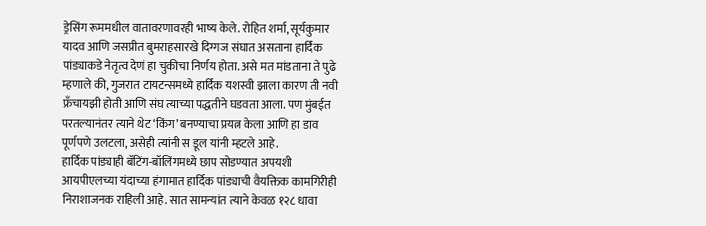ड्रेसिंग रूममधील वातावरणावरही भाष्य केले. रोहित शर्मा, सूर्यकुमार यादव आणि जसप्रीत बुमराहसारखे दिग्गज संघात असताना हार्दिक पांड्याकडे नेतृत्व देणं हा चुकीचा निर्णय होता. असे मत मांडताना ते पुढे म्हणाले की, गुजरात टायटन्समध्ये हार्दिक यशस्वी झाला कारण ती नवी फ्रँचायझी होती आणि संघ त्याच्या पद्धतीने घडवता आला. पण मुंबईत परतल्यानंतर त्याने थेट ‘किंग’ बनण्याचा प्रयत्न केला आणि हा डाव पूर्णपणे उलटला, असेही त्यांनी स डूल यांनी म्हटले आहे.
हार्दिक पांड्याही बॅटिंग-बॉलिंगमध्ये छाप सोडण्यात अपयशी
आयपीएलच्या यंदाच्या हंगामात हार्दिक पांड्याची वैयक्तिक कामगिरीही निराशाजनक राहिली आहे. सात सामन्यांत त्याने केवळ १२८ धावा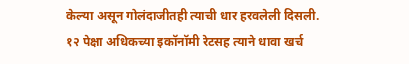केल्या असून गोलंदाजीतही त्याची धार हरवलेली दिसली. १२ पेक्षा अधिकच्या इकॉनॉमी रेटसह त्याने धावा खर्च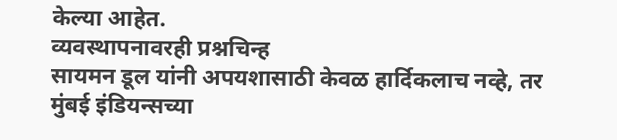केल्या आहेत.
व्यवस्थापनावरही प्रश्नचिन्ह
सायमन डूल यांनी अपयशासाठी केवळ हार्दिकलाच नव्हे, तर मुंबई इंडियन्सच्या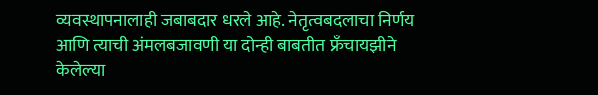व्यवस्थापनालाही जबाबदार धरले आहे. नेतृत्वबदलाचा निर्णय आणि त्याची अंमलबजावणी या दोन्ही बाबतीत फ्रँचायझीने केलेल्या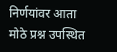निर्णयांवर आता मोठे प्रश्न उपस्थित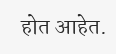होत आहेत.